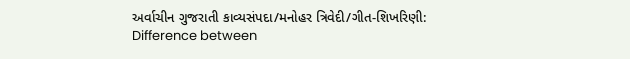અર્વાચીન ગુજરાતી કાવ્યસંપદા/મનોહર ત્રિવેદી/ગીત-શિખરિણી: Difference between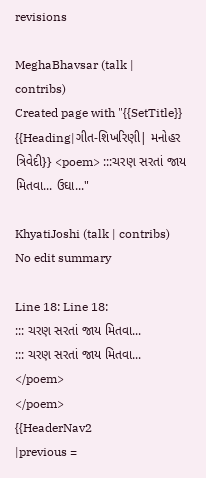revisions

MeghaBhavsar (talk | contribs)
Created page with "{{SetTitle}} {{Heading|ગીત-શિખરિણી| મનોહર ત્રિવેદી}} <poem> :::ચરણ સરતાં જાય મિતવા... ઉઘા..."

KhyatiJoshi (talk | contribs)
No edit summary

Line 18: Line 18:
::: ચરણ સરતાં જાય મિતવા...
::: ચરણ સરતાં જાય મિતવા...
</poem>
</poem>
{{HeaderNav2
|previous =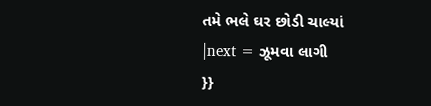તમે ભલે ઘર છોડી ચાલ્યાં
|next = ઝૂમવા લાગી
}}